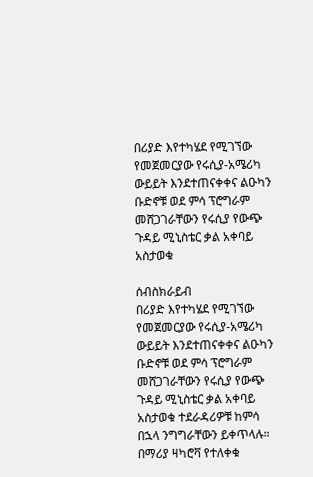በሪያድ እየተካሄደ የሚገኘው የመጀመርያው የሩሲያ-አሜሪካ ውይይት እንደተጠናቀቀና ልዑካን ቡድኖቹ ወደ ምሳ ፕሮግራም መሸጋገራቸውን የሩሲያ የውጭ ጉዳይ ሚኒስቴር ቃል አቀባይ አስታወቁ

ሰብስክራይብ
በሪያድ እየተካሄደ የሚገኘው የመጀመርያው የሩሲያ-አሜሪካ ውይይት እንደተጠናቀቀና ልዑካን ቡድኖቹ ወደ ምሳ ፕሮግራም መሸጋገራቸውን የሩሲያ የውጭ ጉዳይ ሚኒስቴር ቃል አቀባይ አስታወቁ ተደራዳሪዎቹ ከምሳ በኋላ ንግግራቸውን ይቀጥላሉ። በማሪያ ዛካሮቫ የተለቀቁ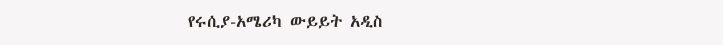የሩሲያ-አሜሪካ ውይይት አዲስ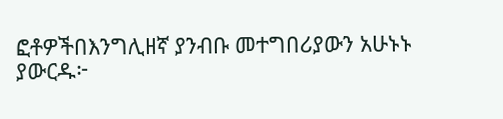ፎቶዎችበእንግሊዘኛ ያንብቡ መተግበሪያውን አሁኑኑ ያውርዱ፦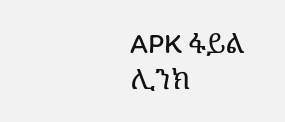APK ፋይል ሊንክ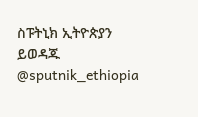ስፑትኒክ ኢትዮጵያን ይወዳጁ @sputnik_ethiopia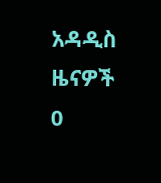አዳዲስ ዜናዎች
0